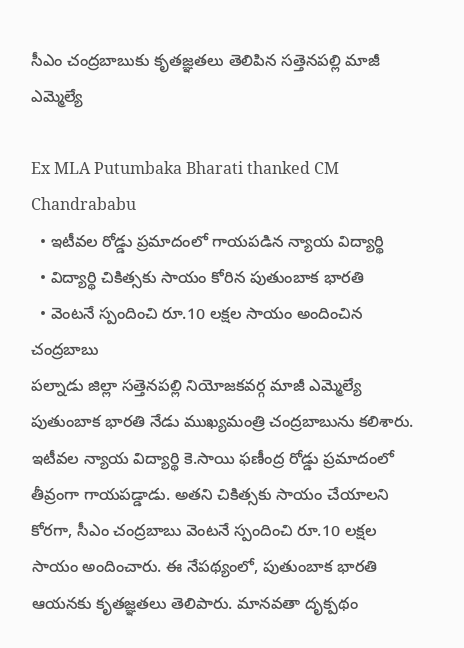సీఎం చంద్రబాబుకు కృతజ్ఞతలు తెలిపిన సత్తెనపల్లి మాజీ ఎమ్మెల్యే

Ex MLA Putumbaka Bharati thanked CM Chandrababu
  • ఇటీవల రోడ్డు ప్రమాదంలో గాయపడిన న్యాయ విద్యార్థి
  • విద్యార్థి చికిత్సకు సాయం కోరిన పుతుంబాక భారతి
  • వెంటనే స్పందించి రూ.10 లక్షల సాయం అందించిన చంద్రబాబు
పల్నాడు జిల్లా సత్తెనపల్లి నియోజకవర్గ మాజీ ఎమ్మెల్యే పుతుంబాక భారతి నేడు ముఖ్యమంత్రి చంద్రబాబును కలిశారు. ఇటీవల న్యాయ విద్యార్థి కె.సాయి ఫణీంద్ర రోడ్డు ప్రమాదంలో తీవ్రంగా గాయపడ్డాడు. అతని చికిత్సకు సాయం చేయాలని కోరగా, సీఎం చంద్రబాబు వెంటనే స్పందించి రూ.10 లక్షల సాయం అందించారు. ఈ నేపథ్యంలో, పుతుంబాక భారతి ఆయనకు కృతజ్ఞతలు తెలిపారు. మానవతా దృక్పథం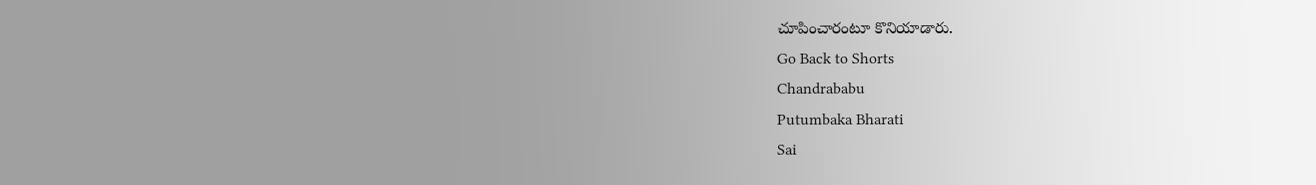చూపించారంటూ కొనియాడారు.
Go Back to Shorts
Chandrababu
Putumbaka Bharati
Sai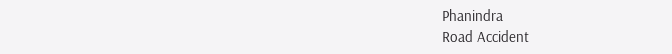Phanindra
Road Accident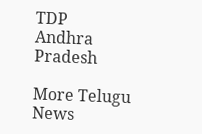TDP
Andhra Pradesh

More Telugu News